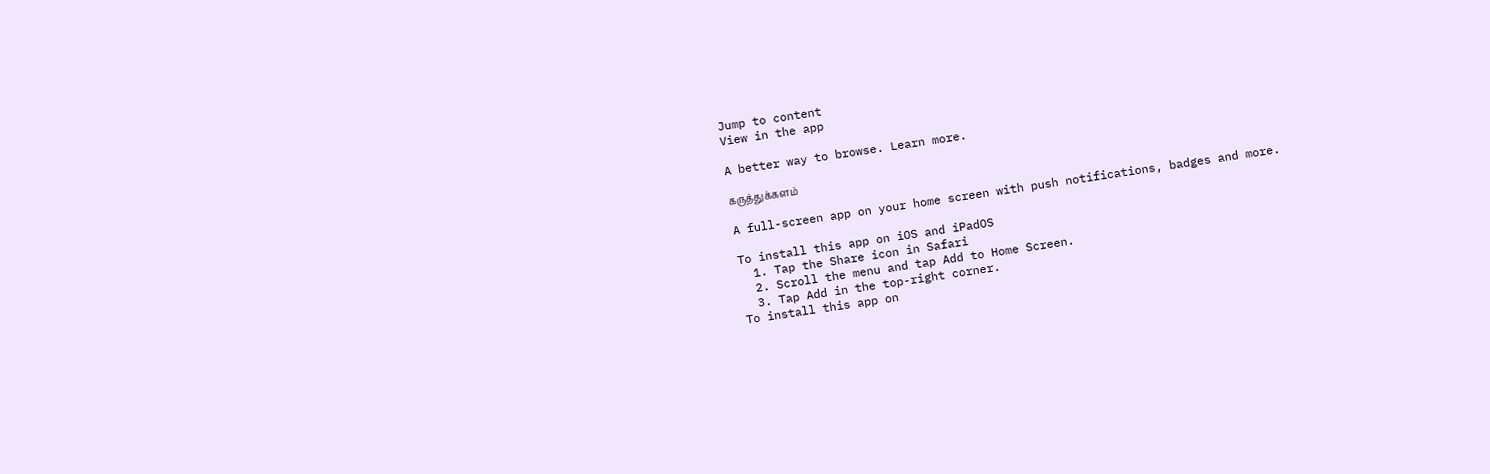Jump to content
View in the app

A better way to browse. Learn more.

கருத்துக்களம்

A full-screen app on your home screen with push notifications, badges and more.

To install this app on iOS and iPadOS
  1. Tap the Share icon in Safari
  2. Scroll the menu and tap Add to Home Screen.
  3. Tap Add in the top-right corner.
To install this app on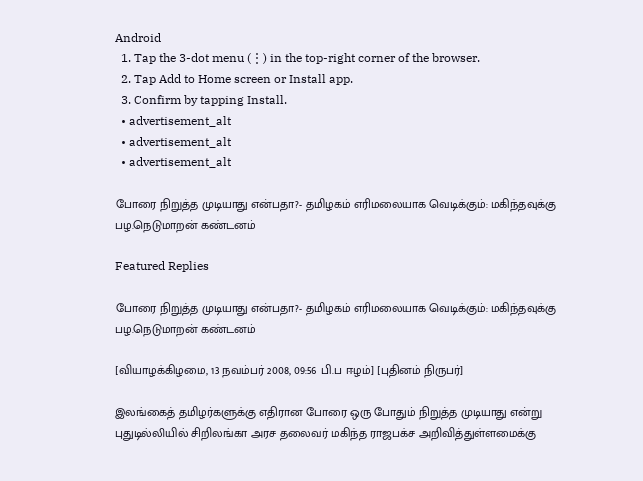Android
  1. Tap the 3-dot menu (⋮) in the top-right corner of the browser.
  2. Tap Add to Home screen or Install app.
  3. Confirm by tapping Install.
  • advertisement_alt
  • advertisement_alt
  • advertisement_alt

போரை நிறுத்த முடியாது என்பதா?- தமிழகம் எரிமலையாக வெடிக்கும்: மகிந்தவுக்கு பழ.நெடுமாறன் கண்டனம்

Featured Replies

போரை நிறுத்த முடியாது என்பதா?- தமிழகம் எரிமலையாக வெடிக்கும்: மகிந்தவுக்கு பழ.நெடுமாறன் கண்டனம்

[வியாழக்கிழமை, 13 நவம்பர் 2008, 09:56 பி.ப ஈழம்] [புதினம் நிருபர்]

இலங்கைத் தமிழர்களுக்கு எதிரான போரை ஒரு போதும் நிறுத்த முடியாது என்று புதுடில்லியில் சிறிலங்கா அரச தலைவர் மகிந்த ராஜபக்ச அறிவித்துள்ளமைக்கு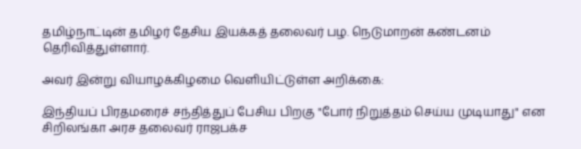தமிழ்நாட்டின் தமிழர் தேசிய இயக்கத் தலைவர் பழ. நெடுமாறன் கண்டனம் தெரிவித்துள்ளார்.

அவர் இன்று வியாழக்கிழமை வெளியிட்டுள்ள அறிக்கை:

இந்தியப் பிரதமரைச் சந்தித்துப் பேசிய பிறகு "போர் நிறுத்தம் செய்ய முடியாது" என சிறிலங்கா அரச தலைவர் ராஜபக்ச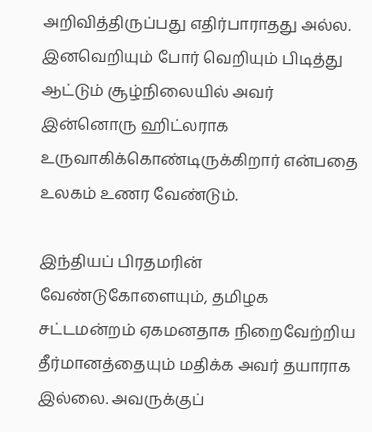அறிவித்திருப்பது எதிர்பாராதது அல்ல. இனவெறியும் போர் வெறியும் பிடித்து ஆட்டும் சூழ்நிலையில் அவர் இன்னொரு ஹிட்லராக உருவாகிக்கொண்டிருக்கிறார் என்பதை உலகம் உணர வேண்டும்.

இந்தியப் பிரதமரின் வேண்டுகோளையும், தமிழக சட்டமன்றம் ஏகமனதாக நிறைவேற்றிய தீர்மானத்தையும் மதிக்க அவர் தயாராக இல்லை. அவருக்குப்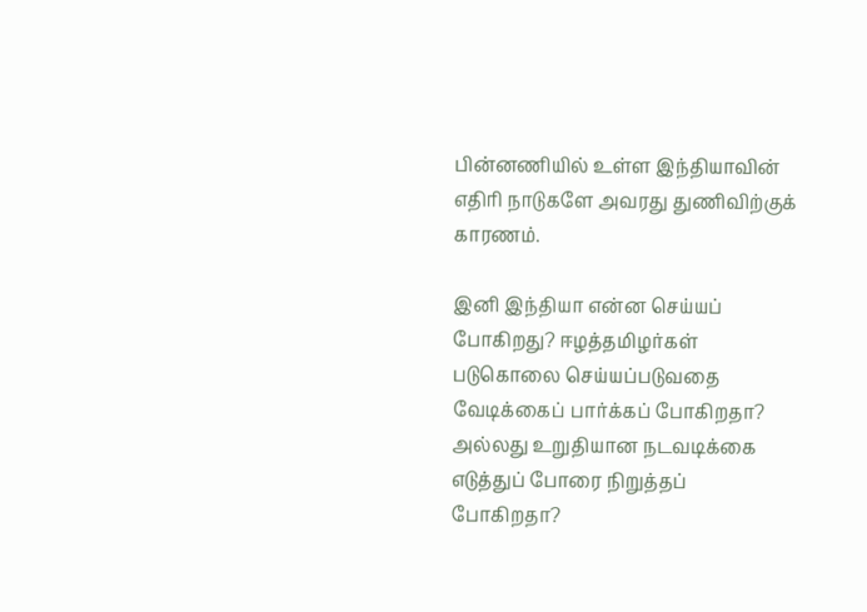பின்னணியில் உள்ள இந்தியாவின் எதிரி நாடுகளே அவரது துணிவிற்குக் காரணம்.

இனி இந்தியா என்ன செய்யப் போகிறது? ஈழத்தமிழர்கள் படுகொலை செய்யப்படுவதை வேடிக்கைப் பார்க்கப் போகிறதா? அல்லது உறுதியான நடவடிக்கை எடுத்துப் போரை நிறுத்தப் போகிறதா?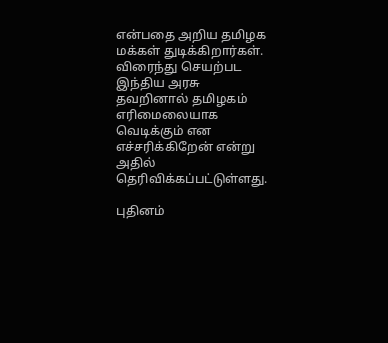என்பதை அறிய தமிழக மக்கள் துடிக்கிறார்கள். விரைந்து செயற்பட இந்திய அரசு தவறினால் தமிழகம் எரிமைலையாக வெடிக்கும் என எச்சரிக்கிறேன் என்று அதில் தெரிவிக்கப்பட்டுள்ளது.

புதினம்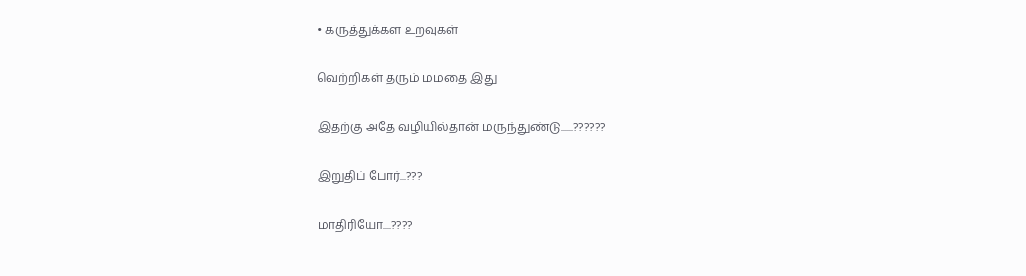• கருத்துக்கள உறவுகள்

வெற்றிகள் தரும் மமதை இது

இதற்கு அதே வழியில்தான் மருந்துண்டு......??????

இறுதிப் போர்...???

மாதிரியோ....????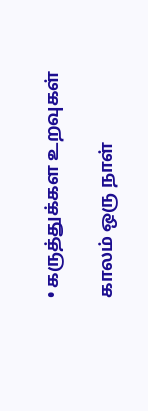• கருத்துக்கள உறவுகள்

காலம் ஒரு நாள்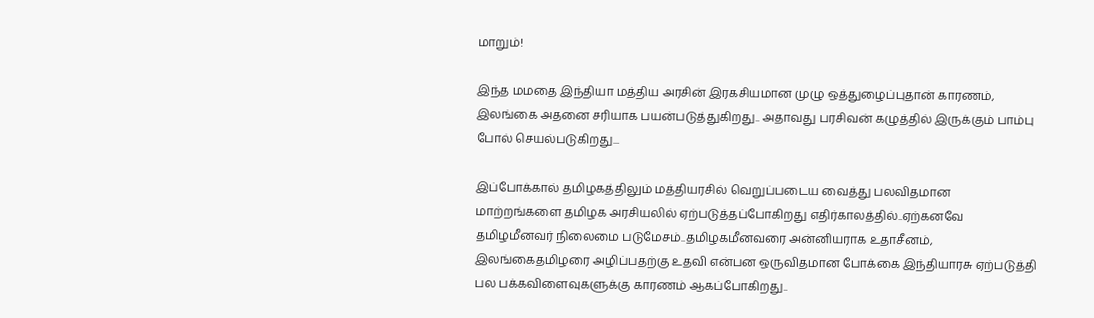மாறும்!

இந்த மமதை இந்தியா மத்திய அரசின் இரகசியமான முழு ஒத்துழைப்புதான் காரணம், இலங்கை அதனை சரியாக பயன்படுத்துகிறது.. அதாவது பரசிவன் கழுத்தில் இருக்கும் பாம்பு போல் செயல்படுகிறது...

இப்போக்கால் தமிழகத்திலும் மத்தியரசில் வெறுப்படைய வைத்து பலவிதமான மாற்றங்களை தமிழக அரசியலில் ஏற்படுத்தப்போகிறது எதிர்காலத்தில்..ஏற்கனவே தமிழமீனவர் நிலைமை படுமேசம்..தமிழகமீனவரை அன்னியராக உதாசீனம், இலங்கைதமிழரை அழிப்பதற்கு உதவி என்பன ஒருவிதமான போக்கை இந்தியாரசு ஏற்படுத்தி பல பக்கவிளைவுகளுக்கு காரணம் ஆகப்போகிறது..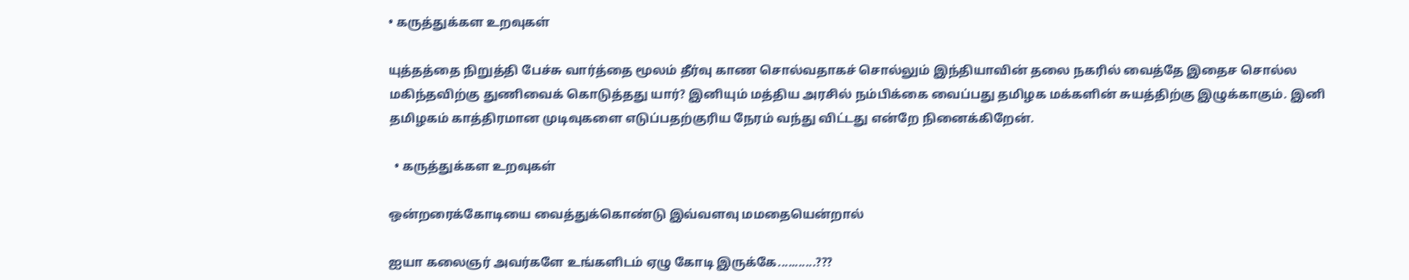• கருத்துக்கள உறவுகள்

யுத்தத்தை நிறுத்தி பேச்சு வார்த்தை மூலம் தீர்வு காண சொல்வதாகச் சொல்லும் இந்தியாவின் தலை நகரில் வைத்தே இதைச சொல்ல மகிந்தவிற்கு துணிவைக் கொடுத்தது யார்? இனியும் மத்திய அரசில் நம்பிக்கை வைப்பது தமிழக மக்களின் சுயத்திற்கு இழுக்காகும். இனி தமிழகம் காத்திரமான முடிவுகளை எடுப்பதற்குரிய நேரம் வந்து விட்டது என்றே நினைக்கிறேன்.

  • கருத்துக்கள உறவுகள்

ஒன்றரைக்கோடியை வைத்துக்கொண்டு இவ்வளவு மமதையென்றால்

ஐயா கலைஞர் அவர்களே உங்களிடம் ஏழு கோடி இருக்கே...........???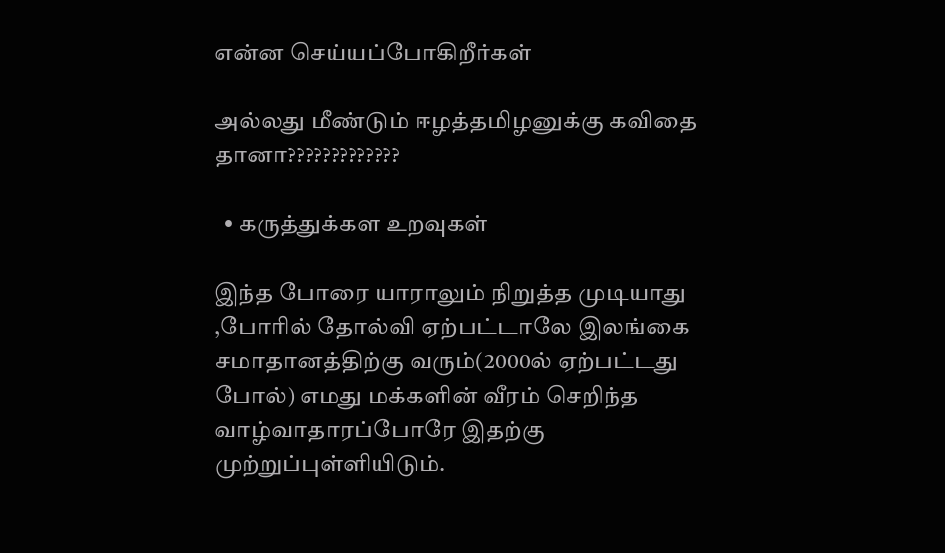என்ன செய்யப்போகிறீர்கள்

அல்லது மீண்டும் ஈழத்தமிழனுக்கு கவிதை தானா?????????????

  • கருத்துக்கள உறவுகள்

இந்த போரை யாராலும் நிறுத்த முடியாது ,போரில் தோல்வி ஏற்பட்டாலே இலங்கை சமாதானத்திற்கு வரும்(2000ல் ஏற்பட்டது போல்) எமது மக்களின் வீரம் செறிந்த வாழ்வாதாரப்போரே இதற்கு முற்றுப்புள்ளியிடும்.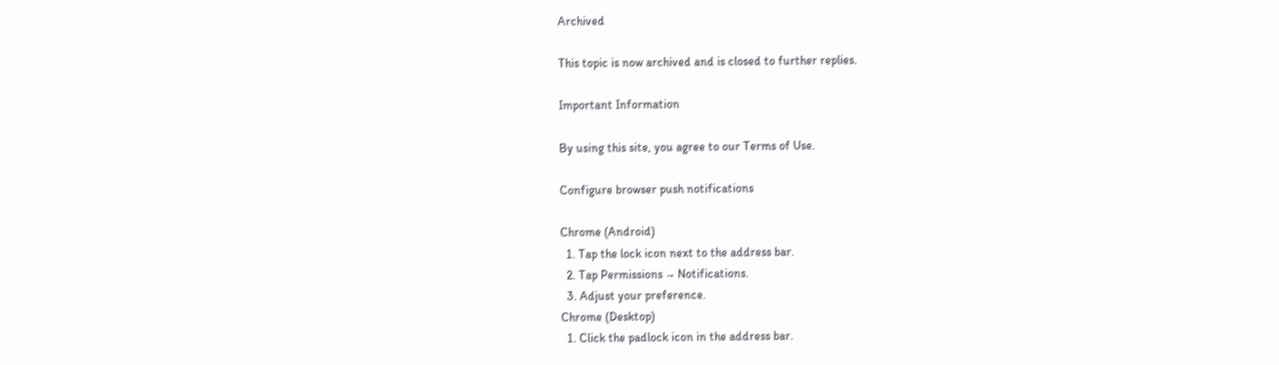Archived

This topic is now archived and is closed to further replies.

Important Information

By using this site, you agree to our Terms of Use.

Configure browser push notifications

Chrome (Android)
  1. Tap the lock icon next to the address bar.
  2. Tap Permissions → Notifications.
  3. Adjust your preference.
Chrome (Desktop)
  1. Click the padlock icon in the address bar.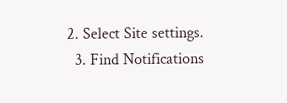2. Select Site settings.
  3. Find Notifications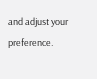and adjust your preference.